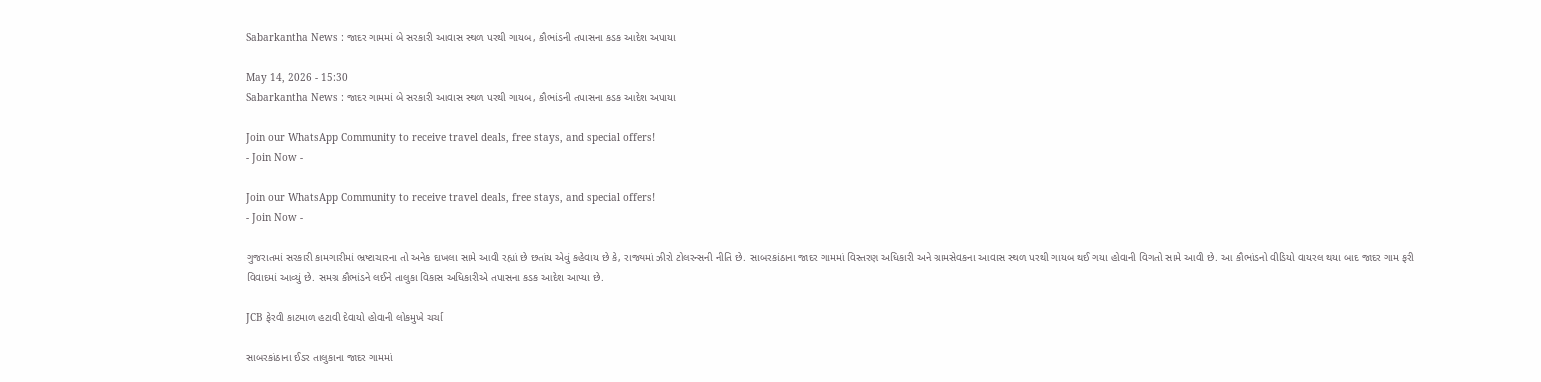Sabarkantha News : જાદર ગામમાં બે સરકારી આવાસ સ્થળ પરથી ગાયબ, કૌભાંડની તપાસના કડક આદેશ અપાયા

May 14, 2026 - 15:30
Sabarkantha News : જાદર ગામમાં બે સરકારી આવાસ સ્થળ પરથી ગાયબ, કૌભાંડની તપાસના કડક આદેશ અપાયા

Join our WhatsApp Community to receive travel deals, free stays, and special offers!
- Join Now -

Join our WhatsApp Community to receive travel deals, free stays, and special offers!
- Join Now -

ગુજરાતમાં સરકારી કામગારીમાં ભ્રષ્ટાચારના તો અનેક દાખલા સામે આવી રહ્યાં છે છતાંય એવું કહેવાય છે કે, રાજ્યમાં ઝીરો ટોલરન્સની નીતિ છે. સાબરકાંઠાના જાદર ગામમાં વિસ્તરણ અધિકારી અને ગ્રામસેવકના આવાસ સ્થળ પરથી ગાયબ થઈ ગયા હોવાની વિગતો સામે આવી છે. આ કૌભાંડનો વીડિયો વાયરલ થયા બાદ જાદર ગામ ફરી વિવાદમાં આવ્યું છે. સમગ્ર કૌભાંડને લઈને તાલુકા વિકાસ અધિકારીએ તપાસના કડક આદેશ આપ્યા છે.

JCB ફેરવી કાટમાળ હટાવી દેવાયો હોવાની લોકમુખે ચર્ચા

સાબરકાંઠાના ઈડર તાલુકાના જાદર ગામમાં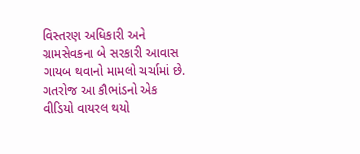વિસ્તરણ અધિકારી અને ગ્રામસેવકના બે સરકારી આવાસ ગાયબ થવાનો મામલો ચર્ચામાં છે. ગતરોજ આ કૌભાંડનો એક વીડિયો વાયરલ થયો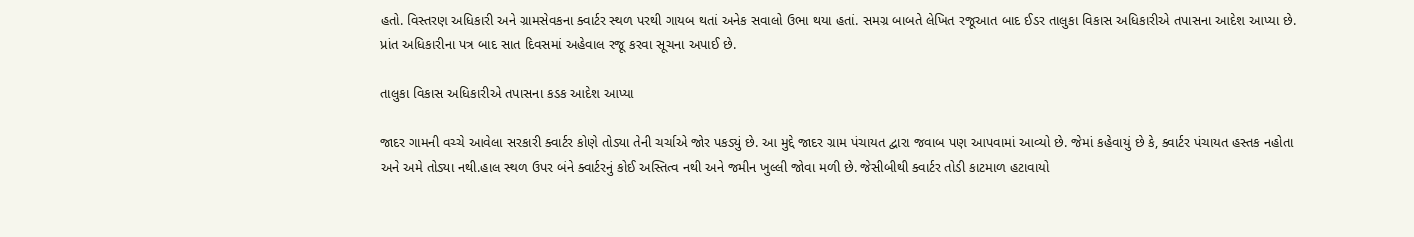હતો. વિસ્તરણ અધિકારી અને ગ્રામસેવકના ક્વાર્ટર સ્થળ પરથી ગાયબ થતાં અનેક સવાલો ઉભા થયા હતાં. સમગ્ર બાબતે લેખિત રજૂઆત બાદ ઈડર તાલુકા વિકાસ અધિકારીએ તપાસના આદેશ આપ્યા છે. પ્રાંત અધિકારીના પત્ર બાદ સાત દિવસમાં અહેવાલ રજૂ કરવા સૂચના અપાઈ છે.

તાલુકા વિકાસ અધિકારીએ તપાસના કડક આદેશ આપ્યા

જાદર ગામની વચ્ચે આવેલા સરકારી ક્વાર્ટર કોણે તોડ્યા તેની ચર્ચાએ જોર પકડ્યું છે. આ મુદ્દે જાદર ગ્રામ પંચાયત દ્વારા જવાબ પણ આપવામાં આવ્યો છે. જેમાં કહેવાયું છે કે, ક્વાર્ટર પંચાયત હસ્તક નહોતા અને અમે તોડ્યા નથી.હાલ સ્થળ ઉપર બંને ક્વાર્ટરનું કોઈ અસ્તિત્વ નથી અને જમીન ખુલ્લી જોવા મળી છે. જેસીબીથી ક્વાર્ટર તોડી કાટમાળ હટાવાયો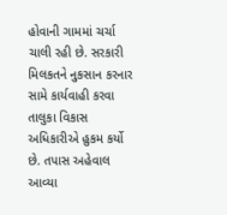હોવાની ગામમાં ચર્ચા ચાલી રહી છે. સરકારી મિલકતને નુકસાન કરનાર સામે કાર્યવાહી કરવા તાલુકા વિકાસ અધિકારીએ હુકમ કર્યો છે. તપાસ અહેવાલ આવ્યા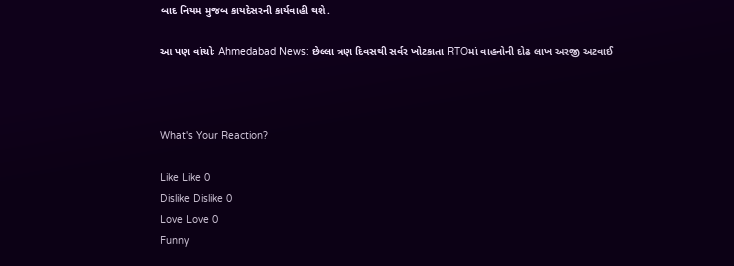બાદ નિયમ મુજબ કાયદેસરની કાર્યવાહી થશે.

આ પણ વાંચોઃ Ahmedabad News: છેલ્લા ત્રણ દિવસથી સર્વર ખોટકાતા RTOમાં વાહનોની દોઢ લાખ અરજી અટવાઈ



What's Your Reaction?

Like Like 0
Dislike Dislike 0
Love Love 0
Funny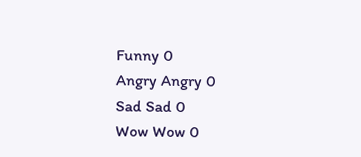Funny 0
Angry Angry 0
Sad Sad 0
Wow Wow 0